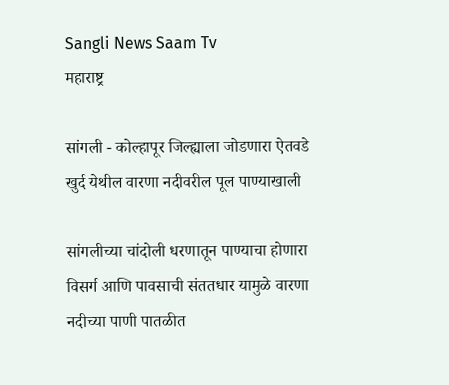Sangli News Saam Tv
महाराष्ट्र

सांगली - कोल्हापूर जिल्ह्याला जोडणारा ऐतवडे खुर्द येथील वारणा नदीवरील पूल पाण्याखाली

सांगलीच्या चांदोली धरणातून पाण्याचा होणारा विसर्ग आणि पावसाची संततधार यामुळे वारणा नदीच्या पाणी पातळीत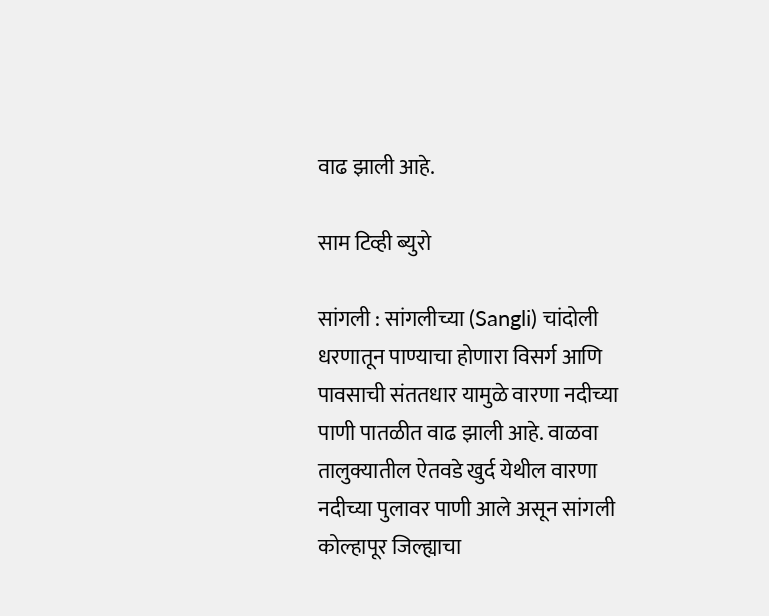वाढ झाली आहे.

साम टिव्ही ब्युरो

सांगली : सांगलीच्या (Sangli) चांदोली धरणातून पाण्याचा होणारा विसर्ग आणि पावसाची संततधार यामुळे वारणा नदीच्या पाणी पातळीत वाढ झाली आहे. वाळवा तालुक्यातील ऐतवडे खुर्द येथील वारणा नदीच्या पुलावर पाणी आले असून सांगली कोल्हापूर जिल्ह्याचा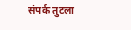संपर्क तुटला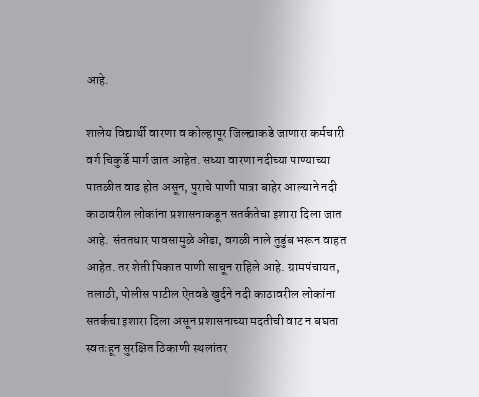आहे.

शालेय विद्यार्थी वारणा व कोल्हापूर जिल्ह्याकडे जाणारा कर्मचारी वर्ग चिकुर्डे मार्ग जात आहेत. सध्या वारणा नदीच्या पाण्याच्या पातळीत वाढ होत असून, पुराचे पाणी पात्रा बाहेर आल्याने नदी काठावरील लोकांना प्रशासनाकडून सतर्कतेचा इशारा दिला जात आहे. संततधार पावसामुळे ओढा, वगळी नाले तुडुंब भरून वाहत आहेत. तर शेती पिकात पाणी साचून राहिले आहे. ग्रामपंचायत, तलाठी, पोलीस पाटील ऐतवडे खुर्दने नदी काठावरील लोकांना सतर्कचा इशारा दिला असून प्रशासनाच्या मदतीची वाट न बघता स्वतःहून सुरक्षित ठिकाणी स्थलांतर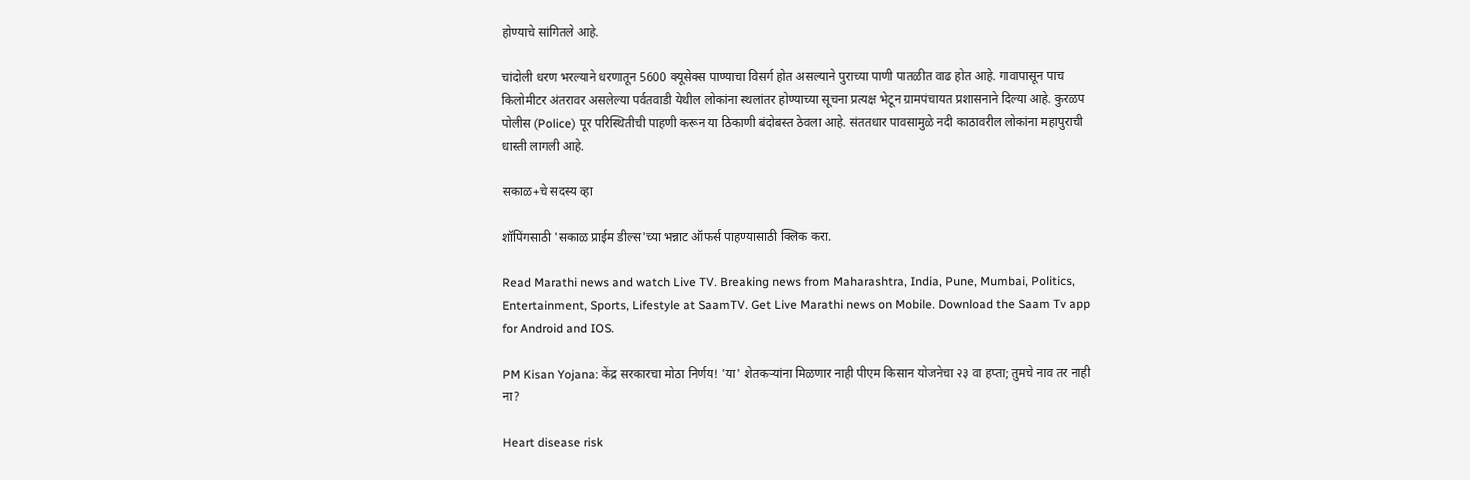होण्याचे सांगितले आहे.

चांदोली धरण भरल्याने धरणातून 5600 क्यूसेक्स पाण्याचा विसर्ग होत असल्याने पुराच्या पाणी पातळीत वाढ होत आहे. गावापासून पाच किलोमीटर अंतरावर असलेल्या पर्वतवाडी येथील लोकांना स्थलांतर होण्याच्या सूचना प्रत्यक्ष भेटून ग्रामपंचायत प्रशासनाने दिल्या आहे. कुरळप पोलीस (Police) पूर परिस्थितीची पाहणी करून या ठिकाणी बंदोबस्त ठेवला आहे. संततधार पावसामुळे नदी काठावरील लोकांना महापुराची धास्ती लागली आहे.

सकाळ+चे सदस्य व्हा

शॉपिंगसाठी 'सकाळ प्राईम डील्स'च्या भन्नाट ऑफर्स पाहण्यासाठी क्लिक करा.

Read Marathi news and watch Live TV. Breaking news from Maharashtra, India, Pune, Mumbai, Politics, Entertainment, Sports, Lifestyle at SaamTV. Get Live Marathi news on Mobile. Download the Saam Tv app for Android and IOS.

PM Kisan Yojana: केंद्र सरकारचा मोठा निर्णय! 'या' शेतकऱ्यांना मिळणार नाही पीएम किसान योजनेचा २३ वा हप्ता; तुमचे नाव तर नाही ना?

Heart disease risk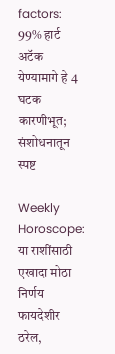factors: 99% हार्ट अटॅक येण्यामागे हे 4 घटक कारणीभूत; संशोधनातून स्पष्ट

Weekly Horoscope: या राशींसाठी एखादा मोठा निर्णय फायदेशीर ठरेल,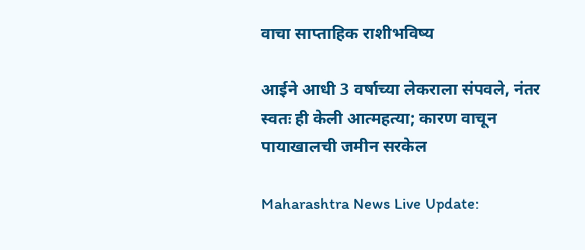वाचा साप्ताहिक राशीभविष्य

आईने आधी 3 वर्षाच्या लेकराला संपवले, नंतर स्वतः ही केली आत्महत्या; कारण वाचून पायाखालची जमीन सरकेल

Maharashtra News Live Update: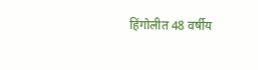हिंगोलीत 48 वर्षीय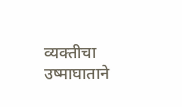व्यक्तीचा उष्माघाताने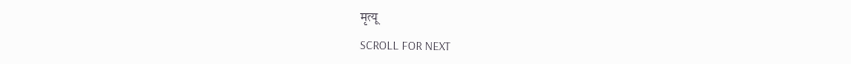मृत्यू

SCROLL FOR NEXT